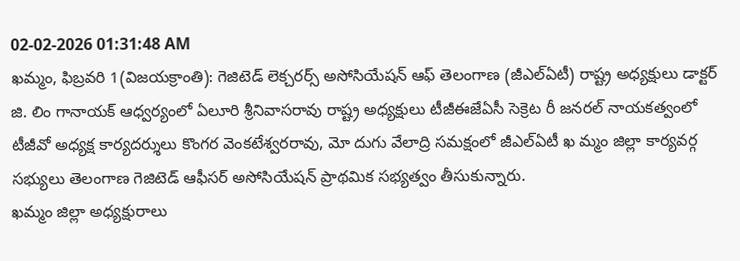02-02-2026 01:31:48 AM
ఖమ్మం, ఫిబ్రవరి 1(విజయక్రాంతి): గెజిటెడ్ లెక్చరర్స్ అసోసియేషన్ ఆఫ్ తెలంగాణ (జీఎల్ఏటీ) రాష్ట్ర అధ్యక్షులు డాక్టర్ జి. లిం గానాయక్ ఆధ్వర్యంలో ఏలూరి శ్రీనివాసరావు రాష్ట్ర అధ్యక్షులు టీజీఈజేఏసీ సెక్రెట రీ జనరల్ నాయకత్వంలో టీజీవో అధ్యక్ష కార్యదర్శులు కొంగర వెంకటేశ్వరరావు, మో దుగు వేలాద్రి సమక్షంలో జీఎల్ఏటీ ఖ మ్మం జిల్లా కార్యవర్గ సభ్యులు తెలంగాణ గెజిటెడ్ ఆఫీసర్ అసోసియేషన్ ప్రాథమిక సభ్యత్వం తీసుకున్నారు.
ఖమ్మం జిల్లా అధ్యక్షురాలు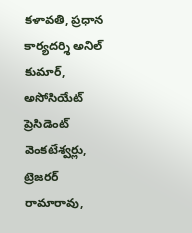కళావతి, ప్రధాన కార్యదర్శి అనిల్ కుమార్, అసోసియేట్ ప్రెసిడెంట్ వెంకటేశ్వర్లు, ట్రెజరర్ రామారావు,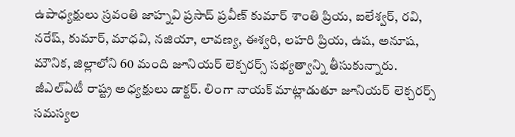ఉపాధ్యక్షులు స్రవంతి జాహ్నవి ప్రసాద్ ప్రవీణ్ కుమార్ శాంతి ప్రియ, ఐలేశ్వర్, రవి, నరేష్, కుమార్, మాధవి, నజియా, లావణ్య, ఈశ్వరి, లహరి ప్రియ, ఉష, అనూష, మౌనిక, జిల్లాలోని 60 మంది జూనియర్ లెక్చరర్స్ సభ్యత్వాన్ని తీసుకున్నారు. జీఎల్ఏటీ రాష్ట్ర అధ్యక్షులు డాక్టర్. లింగా నాయక్ మాట్లాడుతూ జూనియర్ లెక్చరర్స్ సమస్యల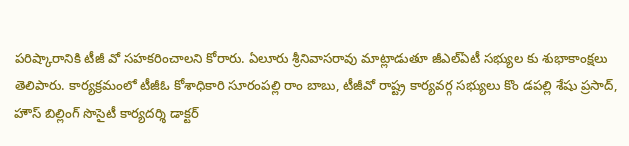పరిష్కారానికి టీజీ వో సహకరించాలని కోరారు. ఏలూరు శ్రీనివాసరావు మాట్లాడుతూ జీఎల్ఏటీ సభ్యుల కు శుభాకాంక్షలు తెలిపారు. కార్యక్రమంలో టీజీఓ కోశాధికారి సూరంపల్లి రాం బాబు, టీజీవో రాష్ట్ర కార్యవర్గ సభ్యులు కొం డపల్లి శేషు ప్రసాద్, హౌస్ బిల్లింగ్ సొసైటీ కార్యదర్శి డాక్టర్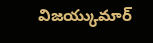విజయ్కుమార్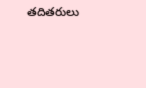తదితరులు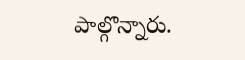పాల్గొన్నారు.